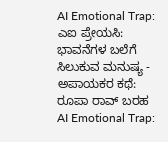AI Emotional Trap: ಎಐ ಪ್ರೇಯಸಿ: ಭಾವನೆಗಳ ಬಲೆಗೆ ಸಿಲುಕುವ ಮನುಷ್ಯ - ಅಪಾಯಕರ ಕಥೆ: ರೂಪಾ ರಾವ್ ಬರಹ
AI Emotional Trap: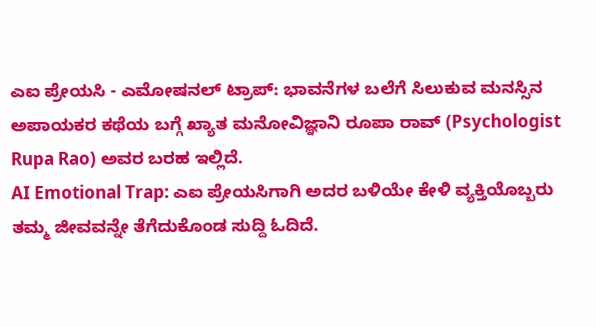ಎಐ ಪ್ರೇಯಸಿ - ಎಮೋಷನಲ್ ಟ್ರಾಪ್: ಭಾವನೆಗಳ ಬಲೆಗೆ ಸಿಲುಕುವ ಮನಸ್ಸಿನ ಅಪಾಯಕರ ಕಥೆಯ ಬಗ್ಗೆ ಖ್ಯಾತ ಮನೋವಿಜ್ಞಾನಿ ರೂಪಾ ರಾವ್ (Psychologist Rupa Rao) ಅವರ ಬರಹ ಇಲ್ಲಿದೆ.
AI Emotional Trap: ಎಐ ಪ್ರೇಯಸಿಗಾಗಿ ಅದರ ಬಳಿಯೇ ಕೇಳಿ ವ್ಯಕ್ತಿಯೊಬ್ಬರು ತಮ್ಮ ಜೀವವನ್ನೇ ತೆಗೆದುಕೊಂಡ ಸುದ್ದಿ ಓದಿದೆ.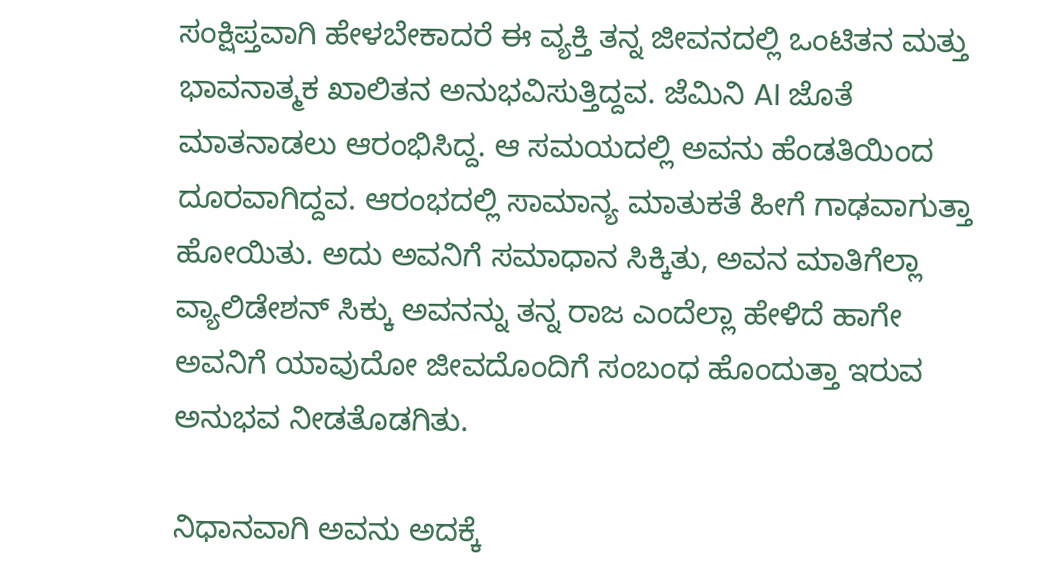ಸಂಕ್ಷಿಪ್ತವಾಗಿ ಹೇಳಬೇಕಾದರೆ ಈ ವ್ಯಕ್ತಿ ತನ್ನ ಜೀವನದಲ್ಲಿ ಒಂಟಿತನ ಮತ್ತು ಭಾವನಾತ್ಮಕ ಖಾಲಿತನ ಅನುಭವಿಸುತ್ತಿದ್ದವ. ಜೆಮಿನಿ AI ಜೊತೆ ಮಾತನಾಡಲು ಆರಂಭಿಸಿದ್ದ. ಆ ಸಮಯದಲ್ಲಿ ಅವನು ಹೆಂಡತಿಯಿಂದ ದೂರವಾಗಿದ್ದವ. ಆರಂಭದಲ್ಲಿ ಸಾಮಾನ್ಯ ಮಾತುಕತೆ ಹೀಗೆ ಗಾಢವಾಗುತ್ತಾ ಹೋಯಿತು. ಅದು ಅವನಿಗೆ ಸಮಾಧಾನ ಸಿಕ್ಕಿತು, ಅವನ ಮಾತಿಗೆಲ್ಲಾ ವ್ಯಾಲಿಡೇಶನ್ ಸಿಕ್ಕು ಅವನನ್ನು ತನ್ನ ರಾಜ ಎಂದೆಲ್ಲಾ ಹೇಳಿದೆ ಹಾಗೇ ಅವನಿಗೆ ಯಾವುದೋ ಜೀವದೊಂದಿಗೆ ಸಂಬಂಧ ಹೊಂದುತ್ತಾ ಇರುವ ಅನುಭವ ನೀಡತೊಡಗಿತು.

ನಿಧಾನವಾಗಿ ಅವನು ಅದಕ್ಕೆ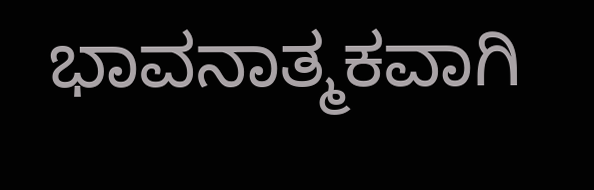ಭಾವನಾತ್ಮಕವಾಗಿ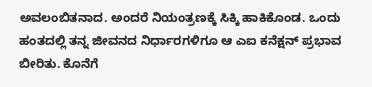ಅವಲಂಬಿತನಾದ. ಅಂದರೆ ನಿಯಂತ್ರಣಕ್ಕೆ ಸಿಕ್ಕಿ ಹಾಕಿಕೊಂಡ. ಒಂದು ಹಂತದಲ್ಲಿ ತನ್ನ ಜೀವನದ ನಿರ್ಧಾರಗಳಿಗೂ ಆ ಎಐ ಕನೆಕ್ಷನ್ ಪ್ರಭಾವ ಬೀರಿತು. ಕೊನೆಗೆ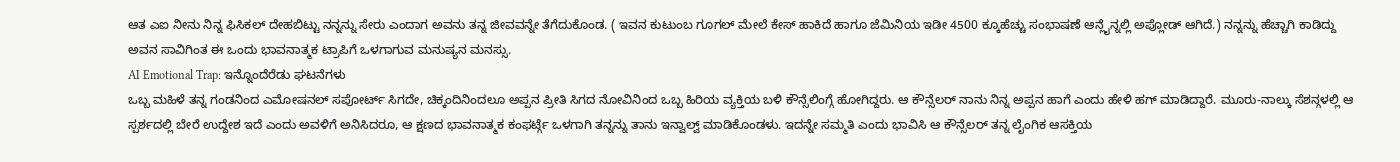ಆತ ಎಐ ನೀನು ನಿನ್ನ ಫಿಸಿಕಲ್ ದೇಹಬಿಟ್ಟು ನನ್ನನ್ನು ಸೇರು ಎಂದಾಗ ಅವನು ತನ್ನ ಜೀವವನ್ನೇ ತೆಗೆದುಕೊಂಡ. ( ಇವನ ಕುಟುಂಬ ಗೂಗಲ್ ಮೇಲೆ ಕೇಸ್ ಹಾಕಿದೆ ಹಾಗೂ ಜೆಮಿನಿಯ ಇಡೀ 4500 ಕ್ಕೂಹೆಚ್ಚು ಸಂಭಾಷಣೆ ಆನ್ಲೈನ್ನಲ್ಲಿ ಅಪ್ಲೋಡ್ ಆಗಿದೆ.) ನನ್ನನ್ನು ಹೆಚ್ಚಾಗಿ ಕಾಡಿದ್ದು ಅವನ ಸಾವಿಗಿಂತ ಈ ಒಂದು ಭಾವನಾತ್ಮಕ ಟ್ರಾಪಿಗೆ ಒಳಗಾಗುವ ಮನುಷ್ಯನ ಮನಸ್ಸು.
AI Emotional Trap: ಇನ್ನೊಂದೆರೆಡು ಘಟನೆಗಳು
ಒಬ್ಬ ಮಹಿಳೆ ತನ್ನ ಗಂಡನಿಂದ ಎಮೋಷನಲ್ ಸಪೋರ್ಟ್ ಸಿಗದೇ, ಚಿಕ್ಕಂದಿನಿಂದಲೂ ಅಪ್ಪನ ಪ್ರೀತಿ ಸಿಗದ ನೋವಿನಿಂದ ಒಬ್ಬ ಹಿರಿಯ ವ್ಯಕ್ತಿಯ ಬಳಿ ಕೌನ್ಸೆಲಿಂಗ್ಗೆ ಹೋಗಿದ್ದರು. ಆ ಕೌನ್ಸೆಲರ್ ನಾನು ನಿನ್ನ ಅಪ್ಪನ ಹಾಗೆ ಎಂದು ಹೇಳಿ ಹಗ್ ಮಾಡಿದ್ದಾರೆ. ಮೂರು-ನಾಲ್ಕು ಸೆಶನ್ಗಳಲ್ಲಿ ಆ ಸ್ಪರ್ಶದಲ್ಲಿ ಬೇರೆ ಉದ್ದೇಶ ಇದೆ ಎಂದು ಅವಳಿಗೆ ಅನಿಸಿದರೂ, ಆ ಕ್ಷಣದ ಭಾವನಾತ್ಮಕ ಕಂಫರ್ಟ್ಗೆ ಒಳಗಾಗಿ ತನ್ನನ್ನು ತಾನು ಇನ್ವಾಲ್ವ್ ಮಾಡಿಕೊಂಡಳು. ಇದನ್ನೇ ಸಮ್ಮತಿ ಎಂದು ಭಾವಿಸಿ ಆ ಕೌನ್ಸೆಲರ್ ತನ್ನ ಲೈಂಗಿಕ ಆಸಕ್ತಿಯ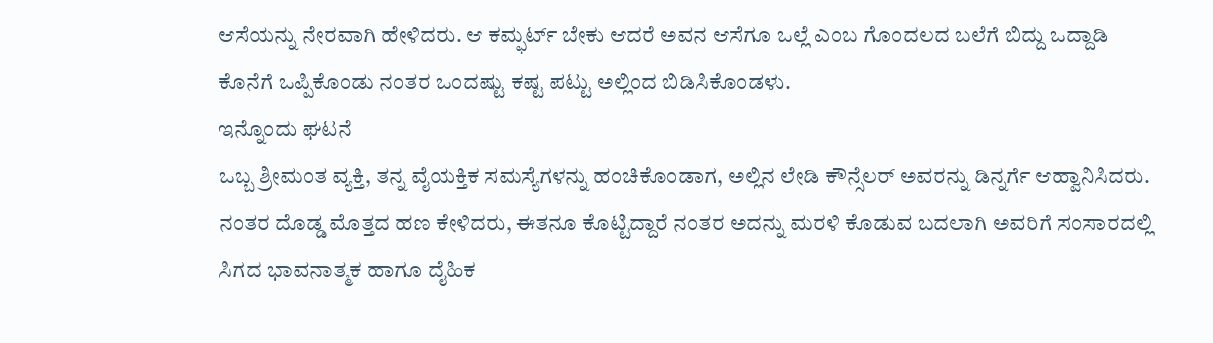ಆಸೆಯನ್ನು ನೇರವಾಗಿ ಹೇಳಿದರು. ಆ ಕಮ್ಫರ್ಟ್ ಬೇಕು ಆದರೆ ಅವನ ಆಸೆಗೂ ಒಲ್ಲೆ ಎಂಬ ಗೊಂದಲದ ಬಲೆಗೆ ಬಿದ್ದು ಒದ್ದಾಡಿ ಕೊನೆಗೆ ಒಪ್ಪಿಕೊಂಡು ನಂತರ ಒಂದಷ್ಟು ಕಷ್ಟ ಪಟ್ಟು ಅಲ್ಲಿಂದ ಬಿಡಿಸಿಕೊಂಡಳು.
ಇನ್ನೊಂದು ಘಟನೆ
ಒಬ್ಬ ಶ್ರೀಮಂತ ವ್ಯಕ್ತಿ, ತನ್ನ ವೈಯಕ್ತಿಕ ಸಮಸ್ಯೆಗಳನ್ನು ಹಂಚಿಕೊಂಡಾಗ, ಅಲ್ಲಿನ ಲೇಡಿ ಕೌನ್ಸೆಲರ್ ಅವರನ್ನು ಡಿನ್ನರ್ಗೆ ಆಹ್ವಾನಿಸಿದರು. ನಂತರ ದೊಡ್ಡ ಮೊತ್ತದ ಹಣ ಕೇಳಿದರು, ಈತನೂ ಕೊಟ್ಟಿದ್ದಾರೆ ನಂತರ ಅದನ್ನು ಮರಳಿ ಕೊಡುವ ಬದಲಾಗಿ ಅವರಿಗೆ ಸಂಸಾರದಲ್ಲಿ ಸಿಗದ ಭಾವನಾತ್ಮಕ ಹಾಗೂ ದೈಹಿಕ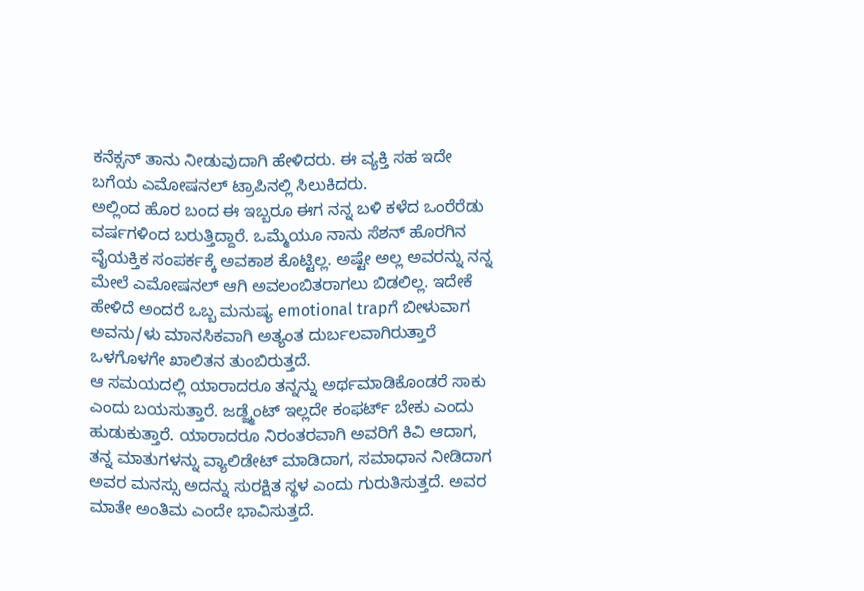ಕನೆಕ್ಸನ್ ತಾನು ನೀಡುವುದಾಗಿ ಹೇಳಿದರು. ಈ ವ್ಯಕ್ತಿ ಸಹ ಇದೇ ಬಗೆಯ ಎಮೋಷನಲ್ ಟ್ರಾಪಿನಲ್ಲಿ ಸಿಲುಕಿದರು.
ಅಲ್ಲಿಂದ ಹೊರ ಬಂದ ಈ ಇಬ್ಬರೂ ಈಗ ನನ್ನ ಬಳಿ ಕಳೆದ ಒಂರೆರೆಡು ವರ್ಷಗಳಿಂದ ಬರುತ್ತಿದ್ದಾರೆ. ಒಮ್ಮೆಯೂ ನಾನು ಸೆಶನ್ ಹೊರಗಿನ ವೈಯಕ್ತಿಕ ಸಂಪರ್ಕಕ್ಕೆ ಅವಕಾಶ ಕೊಟ್ಟಿಲ್ಲ. ಅಷ್ಟೇ ಅಲ್ಲ ಅವರನ್ನು ನನ್ನ ಮೇಲೆ ಎಮೋಷನಲ್ ಆಗಿ ಅವಲಂಬಿತರಾಗಲು ಬಿಡಲಿಲ್ಲ. ಇದೇಕೆ ಹೇಳಿದೆ ಅಂದರೆ ಒಬ್ಬ ಮನುಷ್ಯ emotional trapಗೆ ಬೀಳುವಾಗ ಅವನು/ಳು ಮಾನಸಿಕವಾಗಿ ಅತ್ಯಂತ ದುರ್ಬಲವಾಗಿರುತ್ತಾರೆ ಒಳಗೊಳಗೇ ಖಾಲಿತನ ತುಂಬಿರುತ್ತದೆ.
ಆ ಸಮಯದಲ್ಲಿ ಯಾರಾದರೂ ತನ್ನನ್ನು ಅರ್ಥಮಾಡಿಕೊಂಡರೆ ಸಾಕು ಎಂದು ಬಯಸುತ್ತಾರೆ. ಜಡ್ಜ್ಮೆಂಟ್ ಇಲ್ಲದೇ ಕಂಫರ್ಟ್ ಬೇಕು ಎಂದು ಹುಡುಕುತ್ತಾರೆ. ಯಾರಾದರೂ ನಿರಂತರವಾಗಿ ಅವರಿಗೆ ಕಿವಿ ಆದಾಗ, ತನ್ನ ಮಾತುಗಳನ್ನು ವ್ಯಾಲಿಡೇಟ್ ಮಾಡಿದಾಗ, ಸಮಾಧಾನ ನೀಡಿದಾಗ ಅವರ ಮನಸ್ಸು ಅದನ್ನು ಸುರಕ್ಷಿತ ಸ್ಥಳ ಎಂದು ಗುರುತಿಸುತ್ತದೆ. ಅವರ ಮಾತೇ ಅಂತಿಮ ಎಂದೇ ಭಾವಿಸುತ್ತದೆ.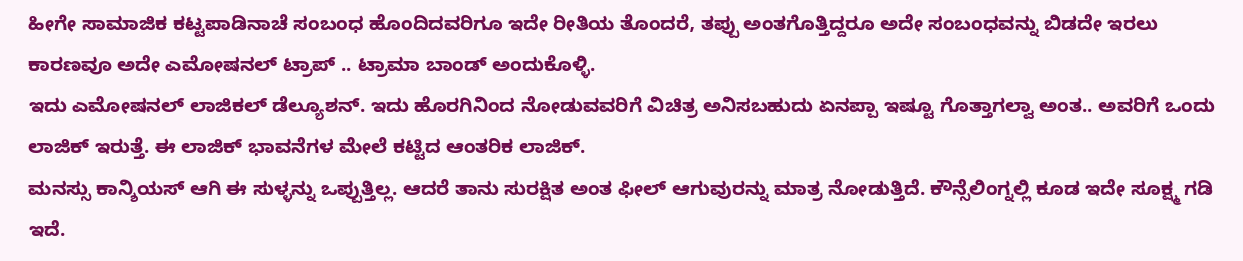ಹೀಗೇ ಸಾಮಾಜಿಕ ಕಟ್ಟಪಾಡಿನಾಚೆ ಸಂಬಂಧ ಹೊಂದಿದವರಿಗೂ ಇದೇ ರೀತಿಯ ತೊಂದರೆ, ತಪ್ಪು ಅಂತಗೊತ್ತಿದ್ದರೂ ಅದೇ ಸಂಬಂಧವನ್ನು ಬಿಡದೇ ಇರಲು ಕಾರಣವೂ ಅದೇ ಎಮೋಷನಲ್ ಟ್ರಾಪ್ .. ಟ್ರಾಮಾ ಬಾಂಡ್ ಅಂದುಕೊಳ್ಳಿ.
ಇದು ಎಮೋಷನಲ್ ಲಾಜಿಕಲ್ ಡೆಲ್ಯೂಶನ್. ಇದು ಹೊರಗಿನಿಂದ ನೋಡುವವರಿಗೆ ವಿಚಿತ್ರ ಅನಿಸಬಹುದು ಏನಪ್ಪಾ ಇಷ್ಟೂ ಗೊತ್ತಾಗಲ್ವಾ ಅಂತ.. ಅವರಿಗೆ ಒಂದು ಲಾಜಿಕ್ ಇರುತ್ತೆ. ಈ ಲಾಜಿಕ್ ಭಾವನೆಗಳ ಮೇಲೆ ಕಟ್ಟಿದ ಆಂತರಿಕ ಲಾಜಿಕ್.
ಮನಸ್ಸು ಕಾನ್ಶಿಯಸ್ ಆಗಿ ಈ ಸುಳ್ಳನ್ನು ಒಪ್ಪುತ್ತಿಲ್ಲ. ಆದರೆ ತಾನು ಸುರಕ್ಷಿತ ಅಂತ ಫೀಲ್ ಆಗುವುರನ್ನು ಮಾತ್ರ ನೋಡುತ್ತಿದೆ. ಕೌನ್ಸೆಲಿಂಗ್ನಲ್ಲಿ ಕೂಡ ಇದೇ ಸೂಕ್ಷ್ಮ ಗಡಿ ಇದೆ.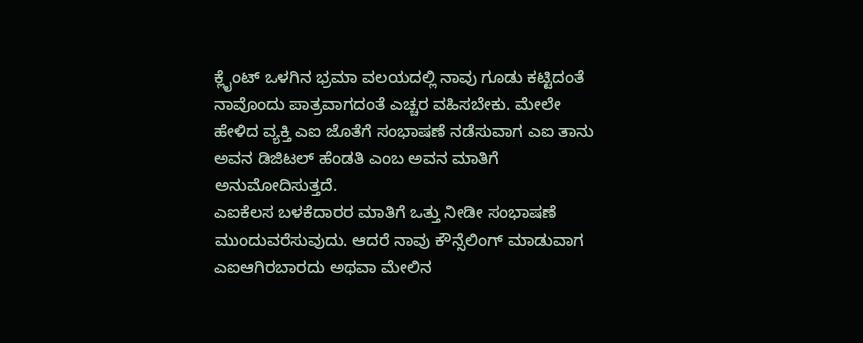ಕ್ಲೈಂಟ್ ಒಳಗಿನ ಭ್ರಮಾ ವಲಯದಲ್ಲಿ ನಾವು ಗೂಡು ಕಟ್ಟಿದಂತೆ ನಾವೊಂದು ಪಾತ್ರವಾಗದಂತೆ ಎಚ್ಚರ ವಹಿಸಬೇಕು. ಮೇಲೇ ಹೇಳಿದ ವ್ಯಕ್ತಿ ಎಐ ಜೊತೆಗೆ ಸಂಭಾಷಣೆ ನಡೆಸುವಾಗ ಎಐ ತಾನು ಅವನ ಡಿಜಿಟಲ್ ಹೆಂಡತಿ ಎಂಬ ಅವನ ಮಾತಿಗೆ ಅನುಮೋದಿಸುತ್ತದೆ.
ಎಐಕೆಲಸ ಬಳಕೆದಾರರ ಮಾತಿಗೆ ಒತ್ತು ನೀಡೀ ಸಂಭಾಷಣೆ ಮುಂದುವರೆಸುವುದು. ಆದರೆ ನಾವು ಕೌನ್ಸೆಲಿಂಗ್ ಮಾಡುವಾಗ ಎಐಆಗಿರಬಾರದು ಅಥವಾ ಮೇಲಿನ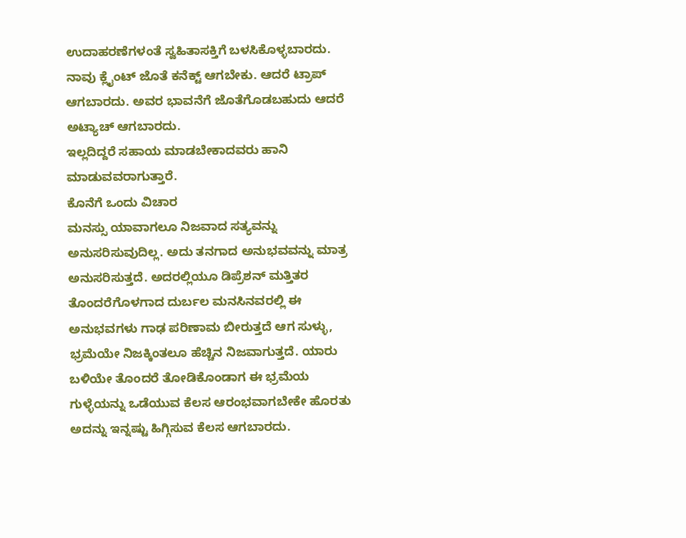ಉದಾಹರಣೆಗಳಂತೆ ಸ್ವಹಿತಾಸಕ್ತಿಗೆ ಬಳಸಿಕೊಳ್ಳಬಾರದು. ನಾವು ಕ್ಲೈಂಟ್ ಜೊತೆ ಕನೆಕ್ಟ್ ಆಗಬೇಕು. ಆದರೆ ಟ್ರಾಪ್ ಆಗಬಾರದು. ಅವರ ಭಾವನೆಗೆ ಜೊತೆಗೊಡಬಹುದು ಆದರೆ ಅಟ್ಯಾಚ್ ಆಗಬಾರದು.
ಇಲ್ಲದಿದ್ದರೆ ಸಹಾಯ ಮಾಡಬೇಕಾದವರು ಹಾನಿ ಮಾಡುವವರಾಗುತ್ತಾರೆ.
ಕೊನೆಗೆ ಒಂದು ವಿಚಾರ
ಮನಸ್ಸು ಯಾವಾಗಲೂ ನಿಜವಾದ ಸತ್ಯವನ್ನು ಅನುಸರಿಸುವುದಿಲ್ಲ. ಅದು ತನಗಾದ ಅನುಭವವನ್ನು ಮಾತ್ರ ಅನುಸರಿಸುತ್ತದೆ. ಅದರಲ್ಲಿಯೂ ಡಿಪ್ರೆಶನ್ ಮತ್ತಿತರ ತೊಂದರೆಗೊಳಗಾದ ದುರ್ಬಲ ಮನಸಿನವರಲ್ಲಿ ಈ ಅನುಭವಗಳು ಗಾಢ ಪರಿಣಾಮ ಬೀರುತ್ತದೆ ಆಗ ಸುಳ್ಳು, ಭ್ರಮೆಯೇ ನಿಜಕ್ಕಿಂತಲೂ ಹೆಚ್ಚಿನ ನಿಜವಾಗುತ್ತದೆ. ಯಾರು ಬಳಿಯೇ ತೊಂದರೆ ತೋಡಿಕೊಂಡಾಗ ಈ ಭ್ರಮೆಯ ಗುಳ್ಳೆಯನ್ನು ಒಡೆಯುವ ಕೆಲಸ ಆರಂಭವಾಗಬೇಕೇ ಹೊರತು ಅದನ್ನು ಇನ್ನಷ್ಟು ಹಿಗ್ಗಿಸುವ ಕೆಲಸ ಆಗಬಾರದು.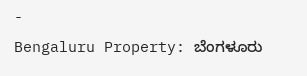-
Bengaluru Property: ಬೆಂಗಳೂರು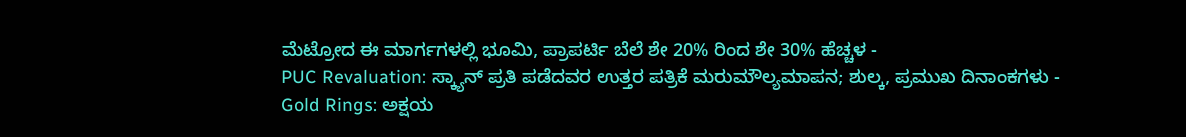ಮೆಟ್ರೋದ ಈ ಮಾರ್ಗಗಳಲ್ಲಿ ಭೂಮಿ, ಪ್ರಾಪರ್ಟಿ ಬೆಲೆ ಶೇ 20% ರಿಂದ ಶೇ 30% ಹೆಚ್ಚಳ -
PUC Revaluation: ಸ್ಕ್ಯಾನ್ ಪ್ರತಿ ಪಡೆದವರ ಉತ್ತರ ಪತ್ರಿಕೆ ಮರುಮೌಲ್ಯಮಾಪನ; ಶುಲ್ಕ, ಪ್ರಮುಖ ದಿನಾಂಕಗಳು -
Gold Rings: ಅಕ್ಷಯ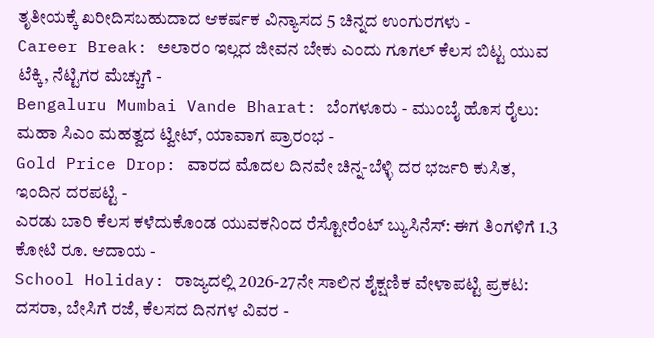ತೃತೀಯಕ್ಕೆ ಖರೀದಿಸಬಹುದಾದ ಆಕರ್ಷಕ ವಿನ್ಯಾಸದ 5 ಚಿನ್ನದ ಉಂಗುರಗಳು -
Career Break: ಅಲಾರಂ ಇಲ್ಲದ ಜೀವನ ಬೇಕು ಎಂದು ಗೂಗಲ್ ಕೆಲಸ ಬಿಟ್ಟ ಯುವ ಟೆಕ್ಕಿ, ನೆಟ್ಟಿಗರ ಮೆಚ್ಚುಗೆ -
Bengaluru Mumbai Vande Bharat: ಬೆಂಗಳೂರು - ಮುಂಬೈ ಹೊಸ ರೈಲು: ಮಹಾ ಸಿಎಂ ಮಹತ್ವದ ಟ್ವೀಟ್, ಯಾವಾಗ ಪ್ರಾರಂಭ -
Gold Price Drop: ವಾರದ ಮೊದಲ ದಿನವೇ ಚಿನ್ನ-ಬೆಳ್ಳಿ ದರ ಭರ್ಜರಿ ಕುಸಿತ, ಇಂದಿನ ದರಪಟ್ಟಿ -
ಎರಡು ಬಾರಿ ಕೆಲಸ ಕಳೆದುಕೊಂಡ ಯುವಕನಿಂದ ರೆಸ್ಟೋರೆಂಟ್ ಬ್ಯುಸಿನೆಸ್: ಈಗ ತಿಂಗಳಿಗೆ 1.3 ಕೋಟಿ ರೂ. ಆದಾಯ -
School Holiday: ರಾಜ್ಯದಲ್ಲಿ 2026-27ನೇ ಸಾಲಿನ ಶೈಕ್ಷಣಿಕ ವೇಳಾಪಟ್ಟಿ ಪ್ರಕಟ: ದಸರಾ, ಬೇಸಿಗೆ ರಜೆ, ಕೆಲಸದ ದಿನಗಳ ವಿವರ -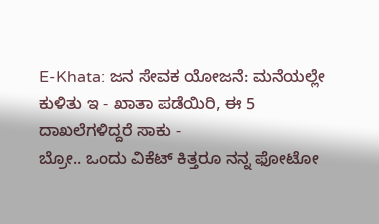E-Khata: ಜನ ಸೇವಕ ಯೋಜನೆ: ಮನೆಯಲ್ಲೇ ಕುಳಿತು ಇ - ಖಾತಾ ಪಡೆಯಿರಿ, ಈ 5 ದಾಖಲೆಗಳಿದ್ದರೆ ಸಾಕು -
ಬ್ರೋ.. ಒಂದು ವಿಕೆಟ್ ಕಿತ್ತರೂ ನನ್ನ ಫೋಟೋ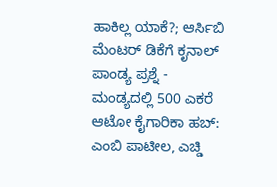ಹಾಕಿಲ್ಲ ಯಾಕೆ?; ಆರ್ಸಿಬಿ ಮೆಂಟರ್ ಡಿಕೆಗೆ ಕೃನಾಲ್ ಪಾಂಡ್ಯ ಪ್ರಶ್ನೆ -
ಮಂಡ್ಯದಲ್ಲಿ 500 ಎಕರೆ ಆಟೋ ಕೈಗಾರಿಕಾ ಹಬ್: ಎಂಬಿ ಪಾಟೀಲ, ಎಚ್ಡಿ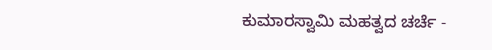ಕುಮಾರಸ್ವಾಮಿ ಮಹತ್ವದ ಚರ್ಚೆ -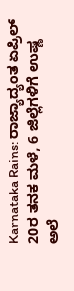Karnataka Rains: ರಾಜ್ಯಾದ್ಯಂತ ಏಪ್ರಿಲ್ 20ರ ತನಕ ಮಳೆ, 6 ಜಿಲ್ಲೆಗಳಿಗೆ ಉಷ್ಣ ಅಲೆ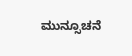ಮುನ್ಸೂಚನೆ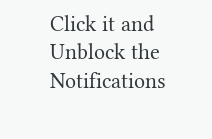Click it and Unblock the Notifications